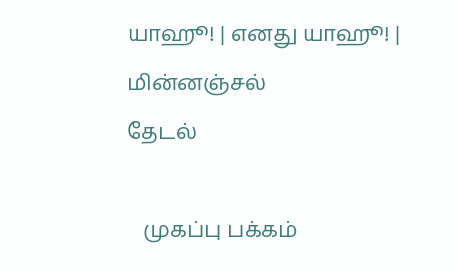யாஹூ! | எனது யாஹூ! | மின்னஞ்சல்
தேடல்

   முகப்பு பக்கம்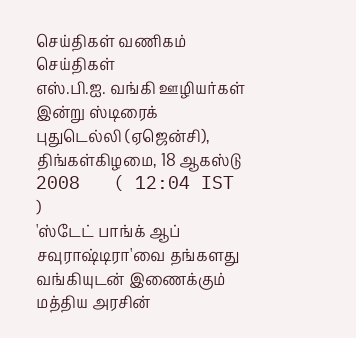செய்திகள் வணிகம் செய்திகள்
எஸ்.பி.ஐ. வங்கி ஊழியர்கள் இன்று ஸ்டிரைக்
புதுடெல்லி (ஏஜென்சி), திங்கள்கிழமை, 18 ஆகஸ்டு 2008   ( 12:04 IST )
'ஸ்டேட் பாங்க் ஆப் சவுராஷ்டிரா'வை தங்களது வங்கியுடன் இணைக்கும் மத்திய அரசின்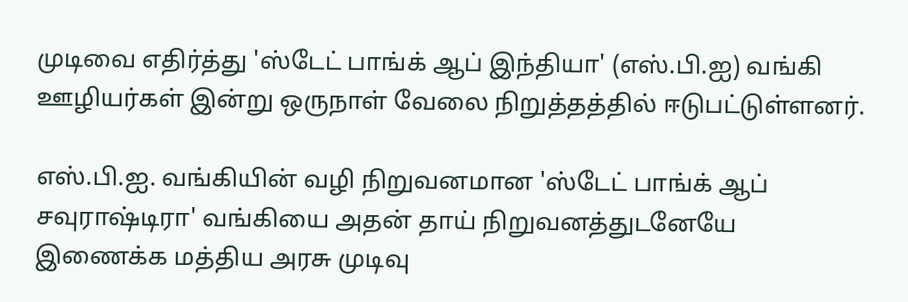முடிவை எதிர்த்து 'ஸ்டேட் பாங்க் ஆப் இந்தியா' (எஸ்.பி.ஐ) வங்கி ஊழியர்கள் இன்று ஒருநாள் வேலை நிறுத்தத்தில் ஈடுபட்டுள்ளனர்.

எஸ்.பி.ஐ. வங்கியின் வழி நிறுவனமான 'ஸ்டேட் பாங்க் ஆப் சவுராஷ்டிரா' வங்கியை அதன் தாய் நிறுவனத்துடனேயே இணைக்க மத்திய அரசு முடிவு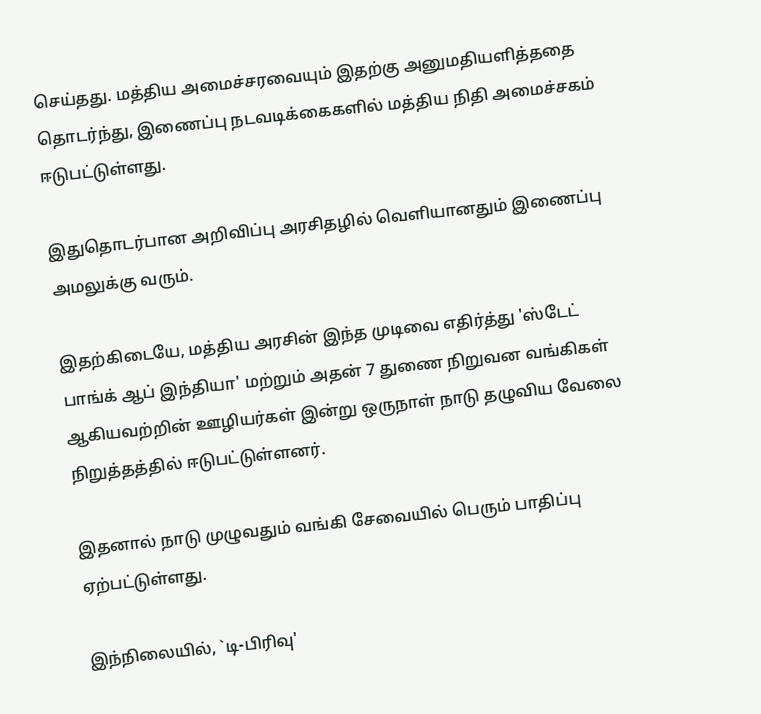செய்தது. மத்திய அமைச்சரவையும் இதற்கு அனுமதியளித்ததை தொடர்ந்து, இணைப்பு நடவடிக்கைகளில் மத்திய நிதி அமைச்சகம் ஈடுபட்டுள்ளது.

இதுதொடர்பான அறிவிப்பு அரசிதழில் வெளியானதும் இணைப்பு அமலுக்கு வரும்.

இதற்கிடையே, மத்திய அரசின் இந்த முடிவை எதிர்த்து 'ஸ்டேட் பாங்க் ஆப் இந்தியா' மற்றும் அதன் 7 துணை நிறுவன வங்கிகள் ஆகியவற்றின் ஊழியர்கள் இன்று ஒருநாள் நாடு தழுவிய வேலை நிறுத்தத்தில் ஈடுபட்டுள்ளனர்.

இதனால் நாடு முழுவதும் வங்கி சேவையில் பெரும் பாதிப்பு ஏற்பட்டுள்ளது.

இந்நிலையில், `டி-பிரிவு'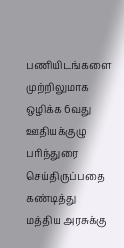பணியிடங்களை முற்றிலுமாக ஒழிக்க 6வது ஊதியக்குழு பரிந்துரை செய்திருப்பதை கண்டித்து மத்திய அரசுக்கு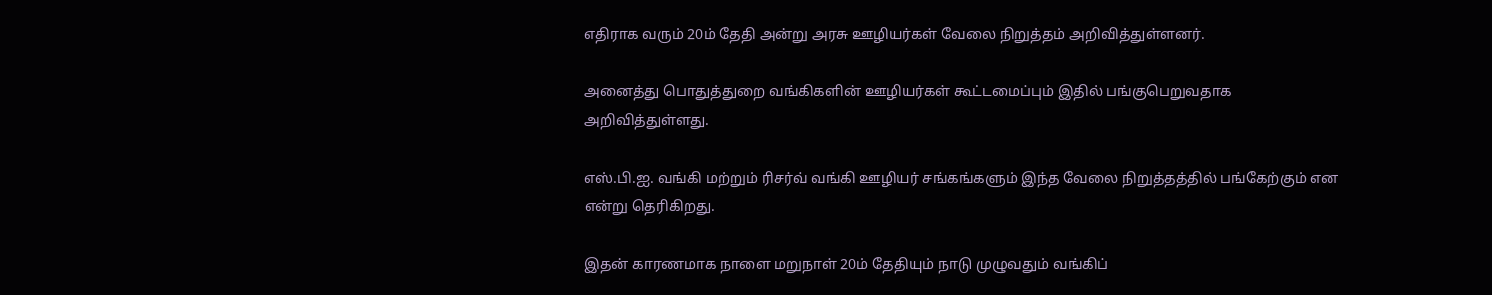எதிராக வரும் 20ம் தேதி அன்று அரசு ஊழியர்கள் வேலை நிறுத்தம் அறிவித்துள்ளனர்.

அனைத்து பொதுத்துறை வங்கிகளின் ஊழியர்கள் கூட்டமைப்பும் இதில் பங்குபெறுவதாக அறிவித்துள்ளது.

எஸ்.பி.ஐ. வங்கி மற்றும் ரிசர்வ் வங்கி ஊழியர் சங்கங்களும் இந்த வேலை நிறுத்தத்தில் பங்கேற்கும் என என்று தெரிகிறது.

இதன் காரணமாக நாளை மறுநாள் 20ம் தேதியும் நாடு முழுவதும் வங்கிப்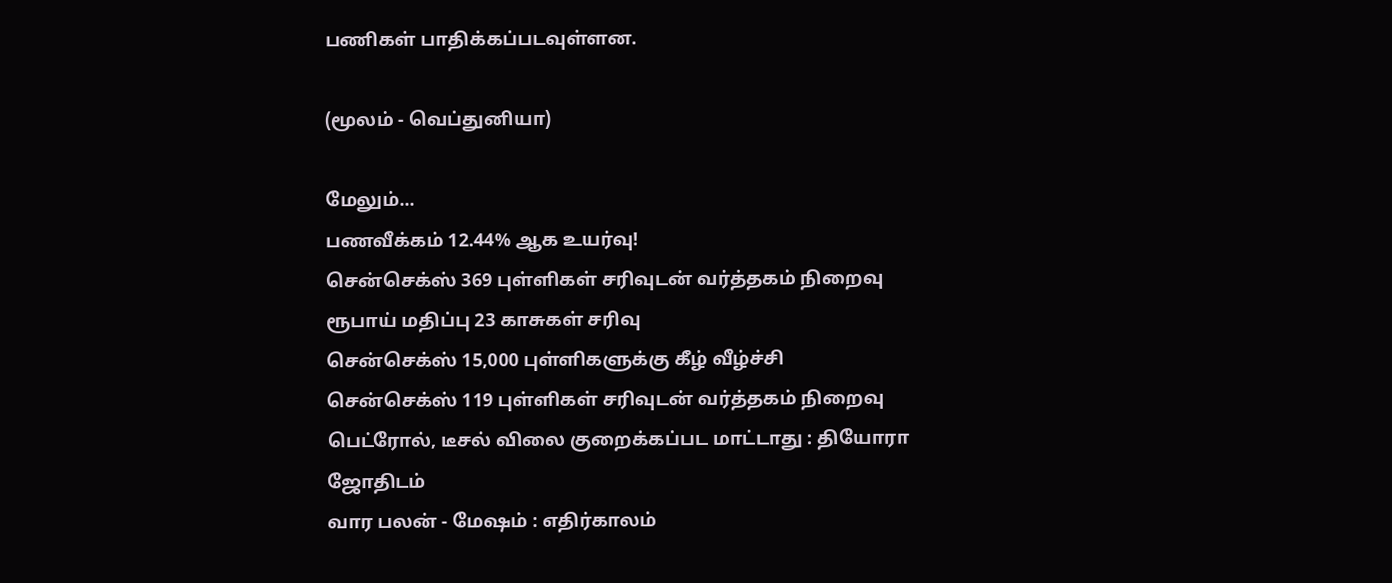பணிகள் பாதிக்கப்படவுள்ளன.

(மூலம் - வெப்துனியா)

மேலும்...
பணவீக்கம் 12.44% ஆக உயர்வு!
சென்செக்ஸ் 369 புள்ளிகள் சரிவுடன் வர்த்தகம் நிறைவு
ரூபாய் மதிப்பு 23 காசுகள் சரிவு
சென்செக்ஸ் 15,000 புள்ளிகளுக்கு கீழ் வீழ்ச்சி
சென்செக்ஸ் 119 புள்ளிகள் சரிவுடன் வர்த்தகம் நிறைவு
பெட்ரோல், டீசல் விலை குறைக்கப்பட மாட்டாது : தியோரா
ஜோதிடம்
வார பலன் - மேஷம் : எதிர்காலம்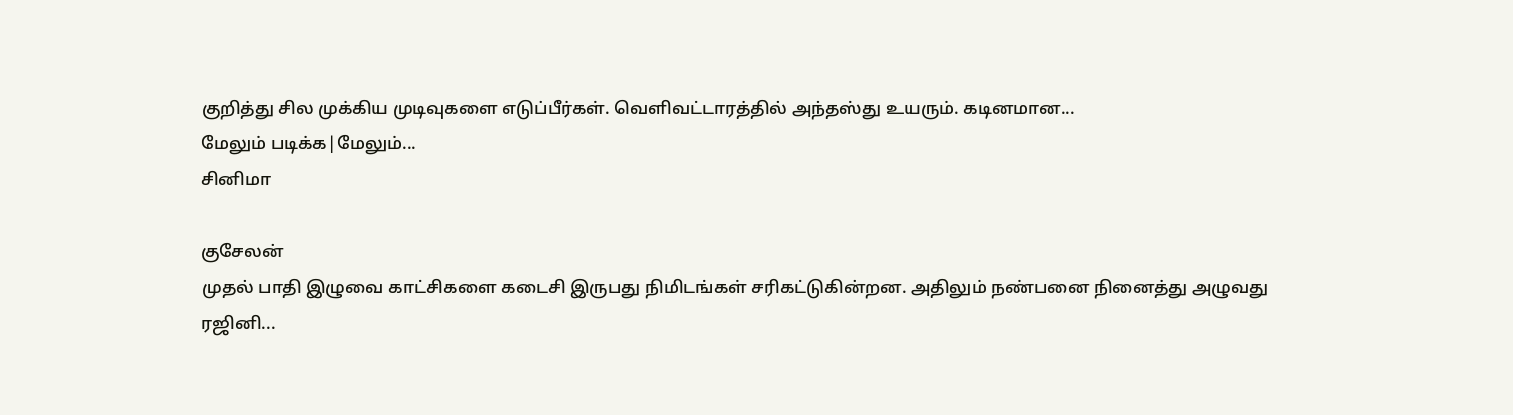குறித்து சில முக்கிய முடிவுகளை எடுப்பீர்கள். வெளிவட்டாரத்தில் அந்தஸ்து உயரும். கடினமான...
மேலும் படிக்க|மேலும்...
சினிமா

குசேலன்
முதல் பாதி இழுவை காட்சிகளை கடைசி இருபது நிமிடங்கள் சரிகட்டுகின்றன. அதிலும் நண்பனை நினைத்து அழுவது ரஜினி...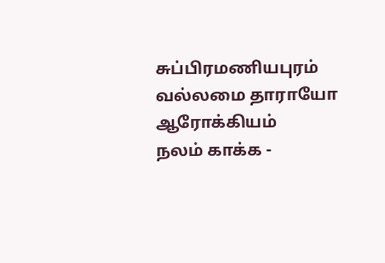சுப்பிரமணியபுரம்
வல்லமை தாராயோ
ஆரோக்கியம்
நலம் காக்க -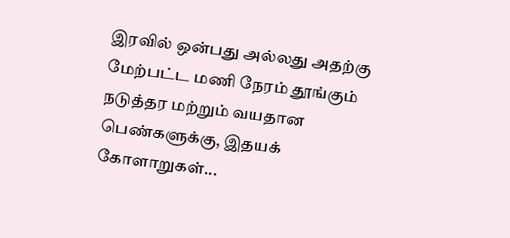இரவில் ஒன்பது அல்லது அதற்கு மேற்பட்ட மணி நேரம் தூங்கும் நடுத்தர மற்றும் வயதான பெண்களுக்கு, இதயக் கோளாறுகள்...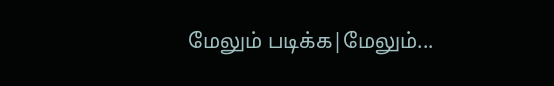மேலும் படிக்க|மேலும்...